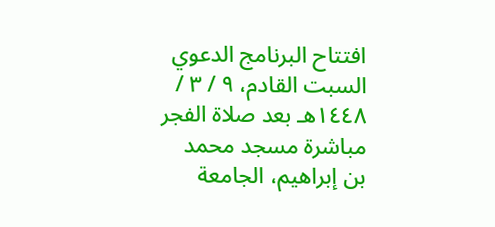افتتاح البرنامج الدعوي السبت القادم، ٩ / ٣ / ١٤٤٨هـ بعد صلاة الفجر مباشرة مسجد محمد بن إبراهيم، الجامعة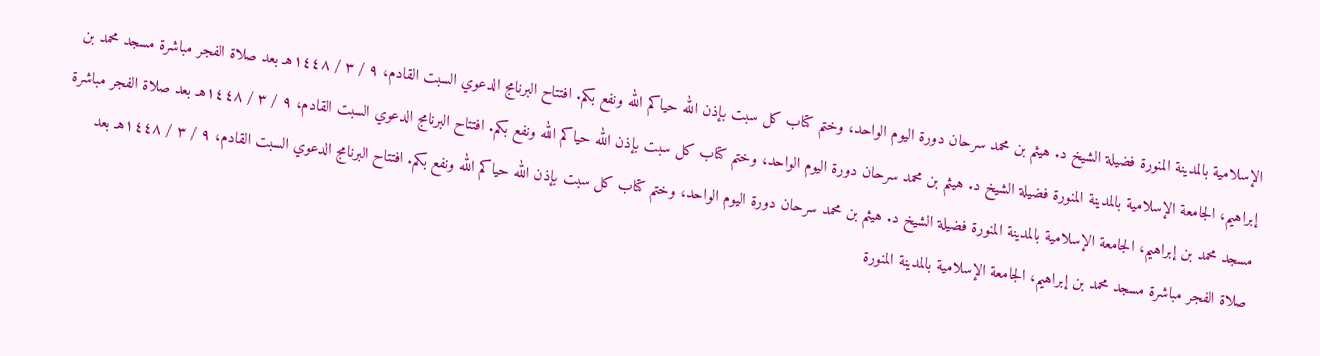الإسلامية بالمدينة المنورة فضيلة الشيخ د. هيثم بن محمد سرحان دورة اليوم الواحد، وختم كتاب كل سبت بإذن الله حياكم الله ونفع بكم. افتتاح البرنامج الدعوي السبت القادم، ٩ / ٣ / ١٤٤٨هـ بعد صلاة الفجر مباشرة مسجد محمد بن إبراهيم، الجامعة الإسلامية بالمدينة المنورة فضيلة الشيخ د. هيثم بن محمد سرحان دورة اليوم الواحد، وختم كتاب كل سبت بإذن الله حياكم الله ونفع بكم. افتتاح البرنامج الدعوي السبت القادم، ٩ / ٣ / ١٤٤٨هـ بعد صلاة الفجر مباشرة مسجد محمد بن إبراهيم، الجامعة الإسلامية بالمدينة المنورة فضيلة الشيخ د. هيثم بن محمد سرحان دورة اليوم الواحد، وختم كتاب كل سبت بإذن الله حياكم الله ونفع بكم. افتتاح البرنامج الدعوي السبت القادم، ٩ / ٣ / ١٤٤٨هـ بعد صلاة الفجر مباشرة مسجد محمد بن إبراهيم، الجامعة الإسلامية بالمدينة المنورة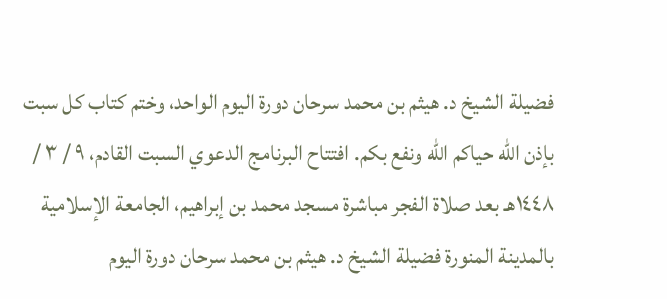فضيلة الشيخ د. هيثم بن محمد سرحان دورة اليوم الواحد، وختم كتاب كل سبت بإذن الله حياكم الله ونفع بكم. افتتاح البرنامج الدعوي السبت القادم، ٩ / ٣ / ١٤٤٨هـ بعد صلاة الفجر مباشرة مسجد محمد بن إبراهيم، الجامعة الإسلامية بالمدينة المنورة فضيلة الشيخ د. هيثم بن محمد سرحان دورة اليوم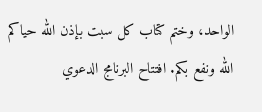الواحد، وختم كتاب كل سبت بإذن الله حياكم الله ونفع بكم. افتتاح البرنامج الدعوي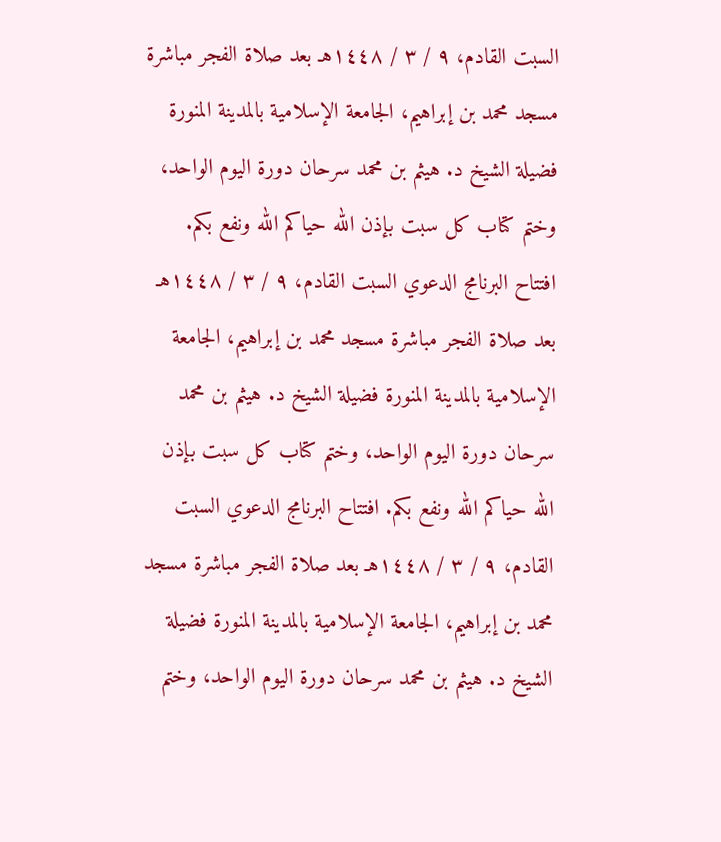السبت القادم، ٩ / ٣ / ١٤٤٨هـ بعد صلاة الفجر مباشرة مسجد محمد بن إبراهيم، الجامعة الإسلامية بالمدينة المنورة فضيلة الشيخ د. هيثم بن محمد سرحان دورة اليوم الواحد، وختم كتاب كل سبت بإذن الله حياكم الله ونفع بكم. افتتاح البرنامج الدعوي السبت القادم، ٩ / ٣ / ١٤٤٨هـ بعد صلاة الفجر مباشرة مسجد محمد بن إبراهيم، الجامعة الإسلامية بالمدينة المنورة فضيلة الشيخ د. هيثم بن محمد سرحان دورة اليوم الواحد، وختم كتاب كل سبت بإذن الله حياكم الله ونفع بكم. افتتاح البرنامج الدعوي السبت القادم، ٩ / ٣ / ١٤٤٨هـ بعد صلاة الفجر مباشرة مسجد محمد بن إبراهيم، الجامعة الإسلامية بالمدينة المنورة فضيلة الشيخ د. هيثم بن محمد سرحان دورة اليوم الواحد، وختم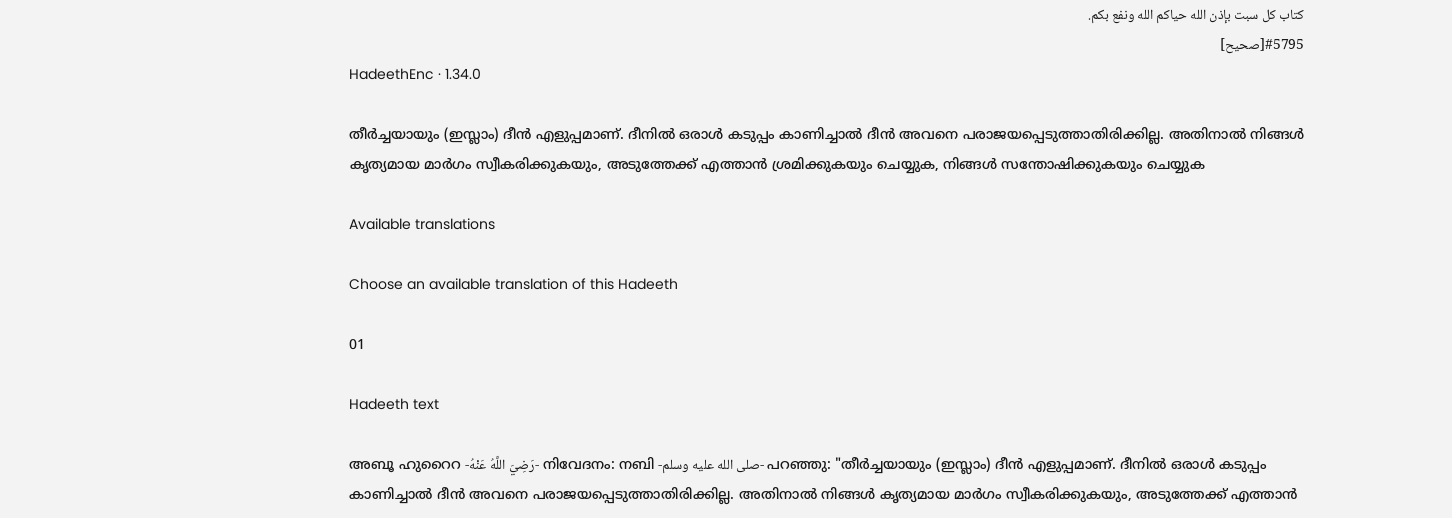كتاب كل سبت بإذن الله حياكم الله ونفع بكم.
#5795[صحيح]
HadeethEnc · 1.34.0

തീർച്ചയായും (ഇസ്ലാം) ദീൻ എളുപ്പമാണ്. ദീനിൽ ഒരാൾ കടുപ്പം കാണിച്ചാൽ ദീൻ അവനെ പരാജയപ്പെടുത്താതിരിക്കില്ല. അതിനാൽ നിങ്ങൾ കൃത്യമായ മാർഗം സ്വീകരിക്കുകയും, അടുത്തേക്ക് എത്താൻ ശ്രമിക്കുകയും ചെയ്യുക, നിങ്ങൾ സന്തോഷിക്കുകയും ചെയ്യുക

Available translations

Choose an available translation of this Hadeeth

01

Hadeeth text

അബൂ ഹുറൈറ -رَضِيَ اللَّهُ عَنْهُ- നിവേദനം: നബി -صلى الله عليه وسلم- പറഞ്ഞു: "തീർച്ചയായും (ഇസ്ലാം) ദീൻ എളുപ്പമാണ്. ദീനിൽ ഒരാൾ കടുപ്പം കാണിച്ചാൽ ദീൻ അവനെ പരാജയപ്പെടുത്താതിരിക്കില്ല. അതിനാൽ നിങ്ങൾ കൃത്യമായ മാർഗം സ്വീകരിക്കുകയും, അടുത്തേക്ക് എത്താൻ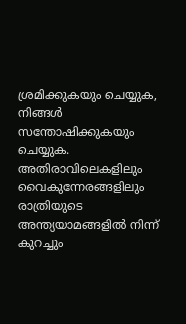ശ്രമിക്കുകയും ചെയ്യുക, നിങ്ങൾ സന്തോഷിക്കുകയും ചെയ്യുക. അതിരാവിലെകളിലും വൈകുന്നേരങ്ങളിലും രാത്രിയുടെ അന്ത്യയാമങ്ങളിൽ നിന്ന് കുറച്ചും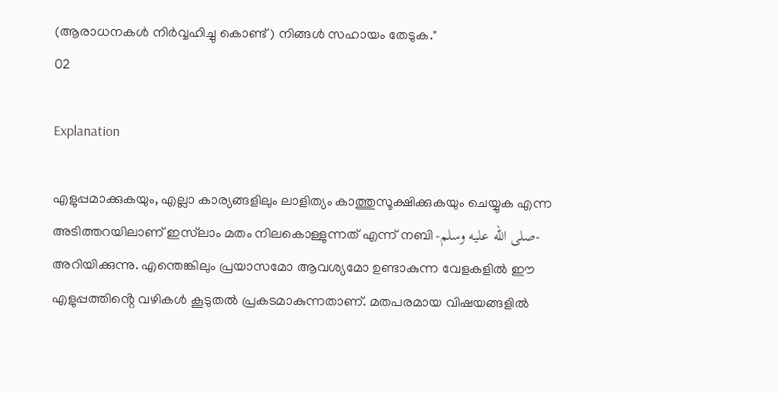(ആരാധനകൾ നിർവ്വഹിച്ചു കൊണ്ട്) നിങ്ങൾ സഹായം തേടുക."
02

Explanation

എളുപ്പമാക്കുകയും, എല്ലാ കാര്യങ്ങളിലും ലാളിത്യം കാത്തുസൂക്ഷിക്കുകയും ചെയ്യുക എന്ന അടിത്തറയിലാണ് ഇസ്‌ലാം മതം നിലകൊള്ളുന്നത് എന്ന് നബി -صلى الله عليه وسلم- അറിയിക്കുന്നു. എന്തെങ്കിലും പ്രയാസമോ ആവശ്യമോ ഉണ്ടാകുന്ന വേളകളിൽ ഈ എളുപ്പത്തിൻ്റെ വഴികൾ കൂടുതൽ പ്രകടമാകുന്നതാണ്. മതപരമായ വിഷയങ്ങളിൽ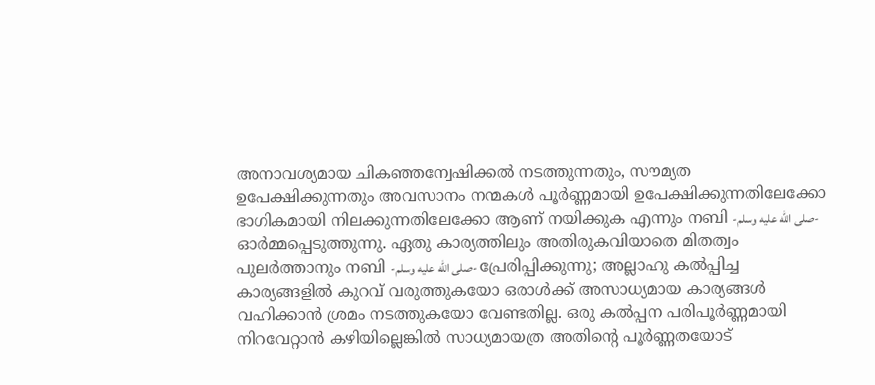അനാവശ്യമായ ചികഞ്ഞന്വേഷിക്കൽ നടത്തുന്നതും, സൗമ്യത ഉപേക്ഷിക്കുന്നതും അവസാനം നന്മകൾ പൂർണ്ണമായി ഉപേക്ഷിക്കുന്നതിലേക്കോ ഭാഗികമായി നിലക്കുന്നതിലേക്കോ ആണ് നയിക്കുക എന്നും നബി -صلى الله عليه وسلم- ഓർമ്മപ്പെടുത്തുന്നു. ഏതു കാര്യത്തിലും അതിരുകവിയാതെ മിതത്വം പുലർത്താനും നബി -صلى الله عليه وسلم- പ്രേരിപ്പിക്കുന്നു; അല്ലാഹു കൽപ്പിച്ച കാര്യങ്ങളിൽ കുറവ് വരുത്തുകയോ ഒരാൾക്ക് അസാധ്യമായ കാര്യങ്ങൾ വഹിക്കാൻ ശ്രമം നടത്തുകയോ വേണ്ടതില്ല. ഒരു കൽപ്പന പരിപൂർണ്ണമായി നിറവേറ്റാൻ കഴിയില്ലെങ്കിൽ സാധ്യമായത്ര അതിൻ്റെ പൂർണ്ണതയോട്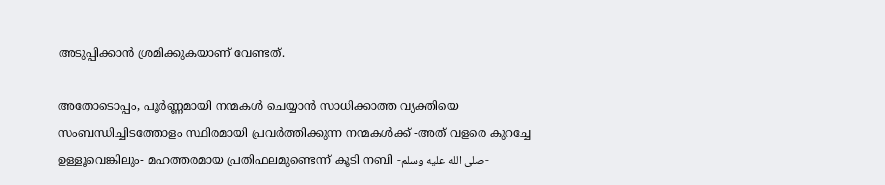അടുപ്പിക്കാൻ ശ്രമിക്കുകയാണ് വേണ്ടത്.

അതോടൊപ്പം, പൂർണ്ണമായി നന്മകൾ ചെയ്യാൻ സാധിക്കാത്ത വ്യക്തിയെ സംബന്ധിച്ചിടത്തോളം സ്ഥിരമായി പ്രവർത്തിക്കുന്ന നന്മകൾക്ക് -അത് വളരെ കുറച്ചേ ഉള്ളൂവെങ്കിലും- മഹത്തരമായ പ്രതിഫലമുണ്ടെന്ന് കൂടി നബി -صلى الله عليه وسلم-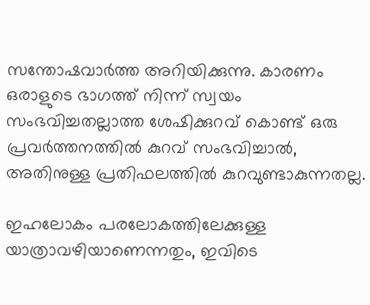സന്തോഷവാർത്ത അറിയിക്കുന്നു. കാരണം ഒരാളുടെ ഭാഗത്ത് നിന്ന് സ്വയം സംഭവിച്ചതല്ലാത്ത ശേഷിക്കുറവ് കൊണ്ട് ഒരു പ്രവർത്തനത്തിൽ കുറവ് സംഭവിച്ചാൽ, അതിനുള്ള പ്രതിഫലത്തിൽ കുറവുണ്ടാകുന്നതല്ല.

ഇഹലോകം പരലോകത്തിലേക്കുള്ള യാത്രാവഴിയാണെന്നതും, ഇവിടെ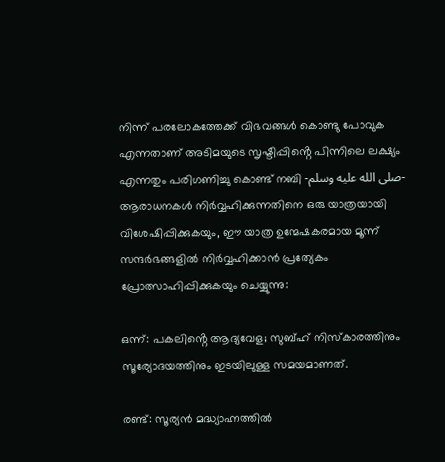നിന്ന് പരലോകത്തേക്ക് വിഭവങ്ങൾ കൊണ്ടു പോവുക എന്നതാണ് അടിമയുടെ സൃഷ്ടിപ്പിൻ്റെ പിന്നിലെ ലക്ഷ്യം എന്നതും പരിഗണിച്ചു കൊണ്ട് നബി -صلى الله عليه وسلم- ആരാധനകൾ നിർവ്വഹിക്കുന്നതിനെ ഒരു യാത്രയായി വിശേഷിപ്പിക്കുകയും, ഈ യാത്ര ഉന്മേഷകരമായ മൂന്ന് സന്ദർഭങ്ങളിൽ നിർവ്വഹിക്കാൻ പ്രത്യേകം പ്രോത്സാഹിപ്പിക്കുകയും ചെയ്യുന്നു:

ഒന്ന്: പകലിൻ്റെ ആദ്യവേള; സുബ്ഹ് നിസ്കാരത്തിനും സൂര്യോദയത്തിനും ഇടയിലുള്ള സമയമാണത്.

രണ്ട്: സൂര്യൻ മദ്ധ്യാഹ്നത്തിൽ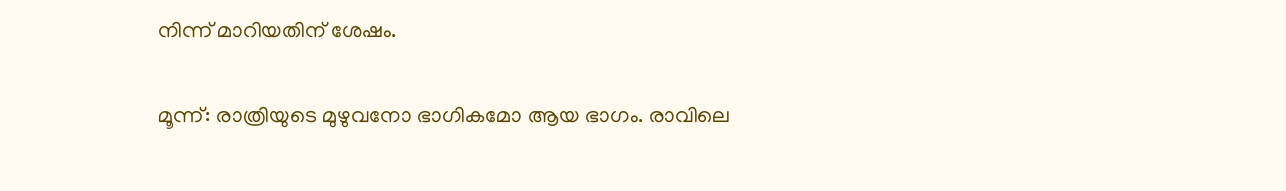നിന്ന് മാറിയതിന് ശേഷം.

മൂന്ന്: രാത്രിയുടെ മുഴുവനോ ഭാഗികമോ ആയ ഭാഗം. രാവിലെ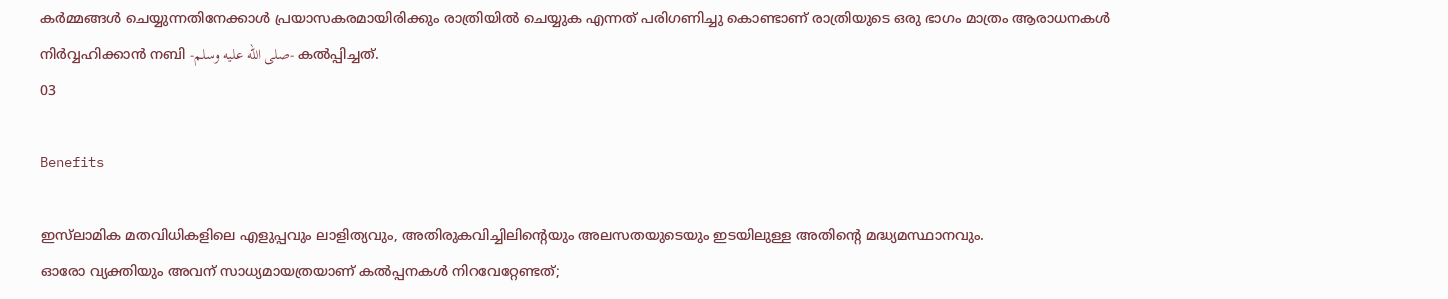കർമ്മങ്ങൾ ചെയ്യുന്നതിനേക്കാൾ പ്രയാസകരമായിരിക്കും രാത്രിയിൽ ചെയ്യുക എന്നത് പരിഗണിച്ചു കൊണ്ടാണ് രാത്രിയുടെ ഒരു ഭാഗം മാത്രം ആരാധനകൾ നിർവ്വഹിക്കാൻ നബി -صلى الله عليه وسلم- കൽപ്പിച്ചത്.
03

Benefits

ഇസ്‌ലാമിക മതവിധികളിലെ എളുപ്പവും ലാളിത്യവും, അതിരുകവിച്ചിലിൻ്റെയും അലസതയുടെയും ഇടയിലുള്ള അതിൻ്റെ മദ്ധ്യമസ്ഥാനവും.
ഓരോ വ്യക്തിയും അവന് സാധ്യമായത്രയാണ് കൽപ്പനകൾ നിറവേറ്റേണ്ടത്;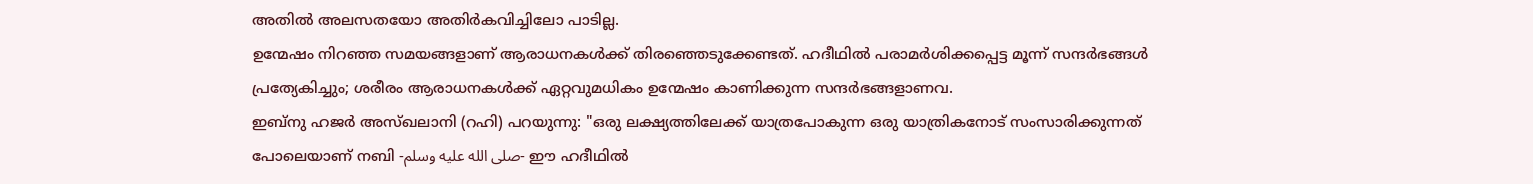അതിൽ അലസതയോ അതിർകവിച്ചിലോ പാടില്ല.
ഉന്മേഷം നിറഞ്ഞ സമയങ്ങളാണ് ആരാധനകൾക്ക് തിരഞ്ഞെടുക്കേണ്ടത്. ഹദീഥിൽ പരാമർശിക്കപ്പെട്ട മൂന്ന് സന്ദർഭങ്ങൾ പ്രത്യേകിച്ചും; ശരീരം ആരാധനകൾക്ക് ഏറ്റവുമധികം ഉന്മേഷം കാണിക്കുന്ന സന്ദർഭങ്ങളാണവ.
ഇബ്നു ഹജർ അസ്ഖലാനി (റഹി) പറയുന്നു: "ഒരു ലക്ഷ്യത്തിലേക്ക് യാത്രപോകുന്ന ഒരു യാത്രികനോട് സംസാരിക്കുന്നത് പോലെയാണ് നബി -صلى الله عليه وسلم- ഈ ഹദീഥിൽ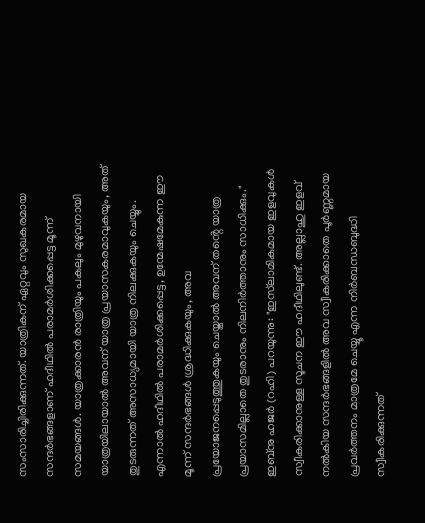സംസാരിച്ചിരിക്കുന്നത്. യാത്രികന് ഏറ്റവും സുഖകരമായ സന്ദർഭങ്ങളാണ് ഹദീഥിൽ പരാമർശിക്കപ്പെട്ട മൂന്ന് സമയങ്ങൾ. യാത്രക്കാരൻ രാത്രിയും പകലും മുഴുവനായി യാത്രയിലായാൽ അവന് യാത്ര പ്രയാസകരമാവുകയും, അത് തുടരുന്നത് അസാധ്യമായി യാത്ര നിലക്കുകയും ചെയ്യും. എന്നാൽ ഹദീഥിൽ പരാമർശിക്കപ്പെട്ട, ഉന്മേഷമേകുന്ന ഈ മൂന്ന് സന്ദർഭങ്ങൾ ശ്രദ്ധിക്കുകയും, അവ പ്രയോജനപ്പെടുത്തുകയും ചെയ്താൽ അവന് തൻ്റെ യാത്ര പ്രയാസമില്ലാതെ തുടരാനും നിലനിർത്താനും സാധിക്കും."
ഇബ്നു ഹജർ (റഹി) പറയുന്നു: "ഇസ്‌ലാമികമായ ഇളവുകൾ സ്വീകരിക്കാനുള്ള സൂചന ഈ ഹദീഥിലുണ്ട്. അല്ലാഹു ഇളവ് നൽകിയ സന്ദർഭങ്ങളിൽ അവ സ്വീകരിക്കാതെ പൂർണ്ണമായ പ്രവർത്തനം മാത്രമേ ചെയ്യൂ എന്ന നിർബന്ധബുദ്ധി സ്വീകരിക്കുന്നത്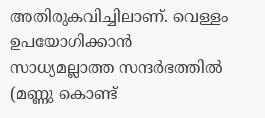അതിരുകവിച്ചിലാണ്. വെള്ളം ഉപയോഗിക്കാൻ സാധ്യമല്ലാത്ത സന്ദർഭത്തിൽ (മണ്ണു കൊണ്ട്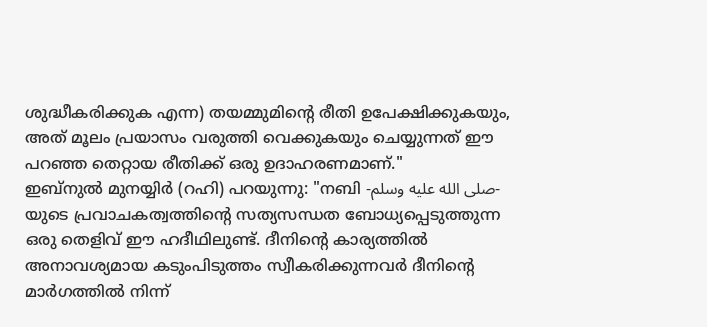ശുദ്ധീകരിക്കുക എന്ന) തയമ്മുമിൻ്റെ രീതി ഉപേക്ഷിക്കുകയും, അത് മൂലം പ്രയാസം വരുത്തി വെക്കുകയും ചെയ്യുന്നത് ഈ പറഞ്ഞ തെറ്റായ രീതിക്ക് ഒരു ഉദാഹരണമാണ്."
ഇബ്നുൽ മുനയ്യിർ (റഹി) പറയുന്നു: "നബി -صلى الله عليه وسلم- യുടെ പ്രവാചകത്വത്തിൻ്റെ സത്യസന്ധത ബോധ്യപ്പെടുത്തുന്ന ഒരു തെളിവ് ഈ ഹദീഥിലുണ്ട്. ദീനിൻ്റെ കാര്യത്തിൽ അനാവശ്യമായ കടുംപിടുത്തം സ്വീകരിക്കുന്നവർ ദീനിൻ്റെ മാർഗത്തിൽ നിന്ന്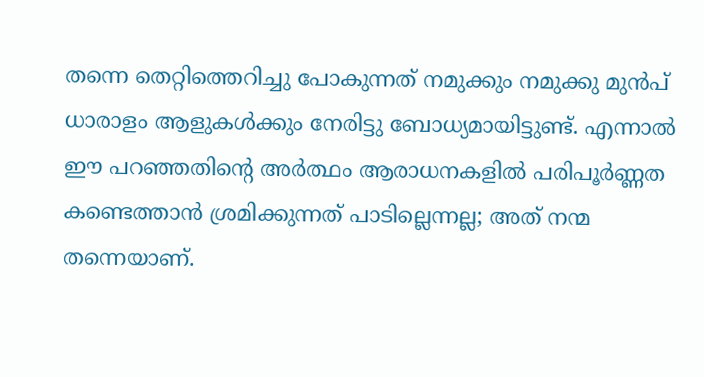തന്നെ തെറ്റിത്തെറിച്ചു പോകുന്നത് നമുക്കും നമുക്കു മുൻപ് ധാരാളം ആളുകൾക്കും നേരിട്ടു ബോധ്യമായിട്ടുണ്ട്. എന്നാൽ ഈ പറഞ്ഞതിൻ്റെ അർത്ഥം ആരാധനകളിൽ പരിപൂർണ്ണത കണ്ടെത്താൻ ശ്രമിക്കുന്നത് പാടില്ലെന്നല്ല; അത് നന്മ തന്നെയാണ്.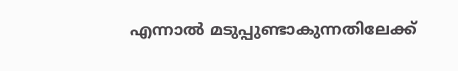എന്നാൽ മടുപ്പുണ്ടാകുന്നതിലേക്ക്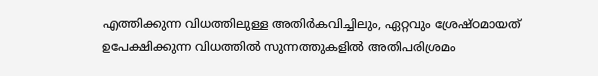എത്തിക്കുന്ന വിധത്തിലുള്ള അതിർകവിച്ചിലും, ഏറ്റവും ശ്രേഷ്ഠമായത് ഉപേക്ഷിക്കുന്ന വിധത്തിൽ സുന്നത്തുകളിൽ അതിപരിശ്രമം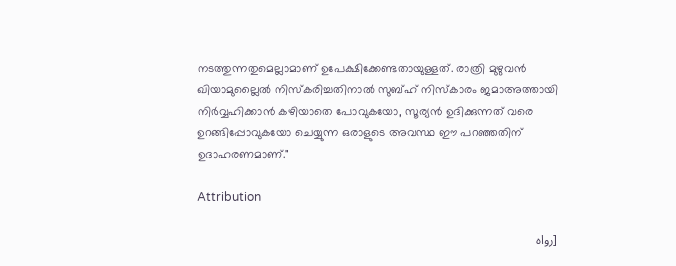നടത്തുന്നതുമെല്ലാമാണ് ഉപേക്ഷിക്കേണ്ടതായുള്ളത്. രാത്രി മുഴുവൻ ഖിയാമുല്ലൈൽ നിസ്കരിച്ചതിനാൽ സുബ്ഹ് നിസ്കാരം ജമാഅത്തായി നിർവ്വഹിക്കാൻ കഴിയാതെ പോവുകയോ, സൂര്യൻ ഉദിക്കുന്നത് വരെ ഉറങ്ങിപ്പോവുകയോ ചെയ്യുന്ന ഒരാളുടെ അവസ്ഥ ഈ പറഞ്ഞതിന് ഉദാഹരണമാണ്."

Attribution

[رواه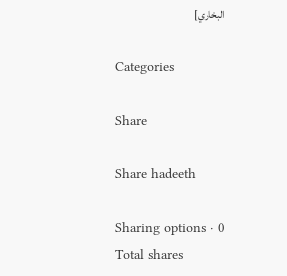البخاري]

Categories

Share

Share hadeeth

Sharing options · 0 Total shares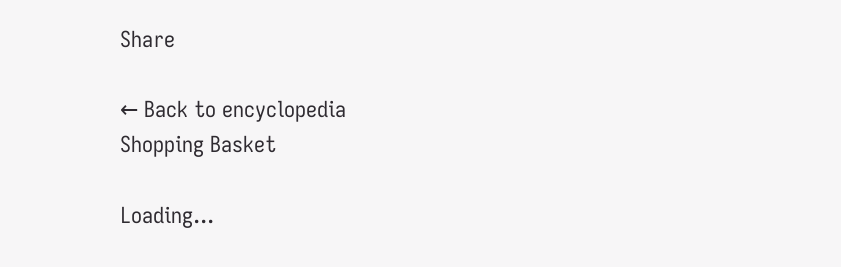Share

← Back to encyclopedia
Shopping Basket

Loading...